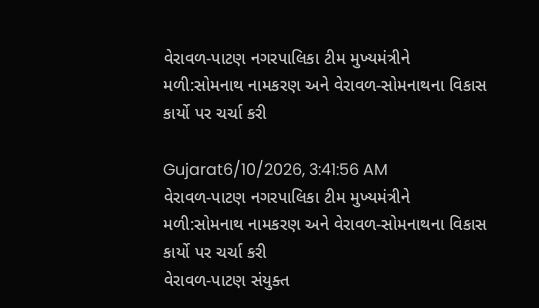વેરાવળ-પાટણ નગરપાલિકા ટીમ મુખ્યમંત્રીને મળી:સોમનાથ નામકરણ અને વેરાવળ-સોમનાથના વિકાસ કાર્યો પર ચર્ચા કરી

Gujarat6/10/2026, 3:41:56 AM
વેરાવળ-પાટણ નગરપાલિકા ટીમ મુખ્યમંત્રીને મળી:સોમનાથ નામકરણ અને વેરાવળ-સોમનાથના વિકાસ કાર્યો પર ચર્ચા કરી
વેરાવળ-પાટણ સંયુક્ત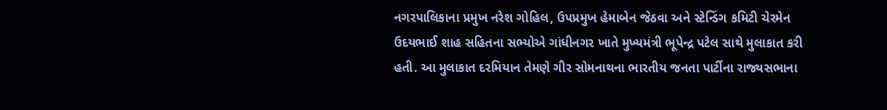નગરપાલિકાના પ્રમુખ નરેશ ગોહિલ, ઉપપ્રમુખ હેમાબેન જેઠવા અને સ્ટેન્ડિંગ કમિટી ચેરમેન ઉદયભાઈ શાહ સહિતના સભ્યોએ ગાંધીનગર ખાતે મુખ્યમંત્રી ભૂપેન્દ્ર પટેલ સાથે મુલાકાત કરી હતી. આ મુલાકાત દરમિયાન તેમણે ગીર સોમનાથના ભારતીય જનતા પાર્ટીના રાજ્યસભાના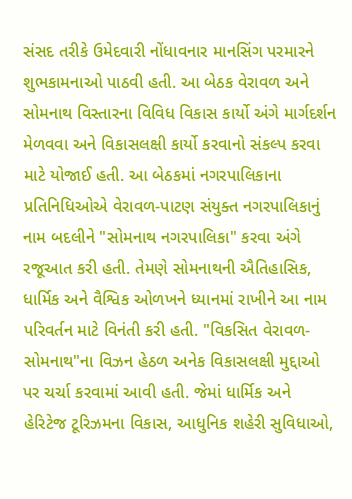સંસદ તરીકે ઉમેદવારી નોંધાવનાર માનસિંગ પરમારને શુભકામનાઓ પાઠવી હતી. આ બેઠક વેરાવળ અને સોમનાથ વિસ્તારના વિવિધ વિકાસ કાર્યો અંગે માર્ગદર્શન મેળવવા અને વિકાસલક્ષી કાર્યો કરવાનો સંકલ્પ કરવા માટે યોજાઈ હતી. આ બેઠકમાં નગરપાલિકાના પ્રતિનિધિઓએ વેરાવળ-પાટણ સંયુક્ત નગરપાલિકાનું નામ બદલીને "સોમનાથ નગરપાલિકા" કરવા અંગે રજૂઆત કરી હતી. તેમણે સોમનાથની ઐતિહાસિક, ધાર્મિક અને વૈશ્વિક ઓળખને ધ્યાનમાં રાખીને આ નામ પરિવર્તન માટે વિનંતી કરી હતી. "વિકસિત વેરાવળ-સોમનાથ"ના વિઝન હેઠળ અનેક વિકાસલક્ષી મુદ્દાઓ પર ચર્ચા કરવામાં આવી હતી. જેમાં ધાર્મિક અને હેરિટેજ ટૂરિઝમના વિકાસ, આધુનિક શહેરી સુવિધાઓ,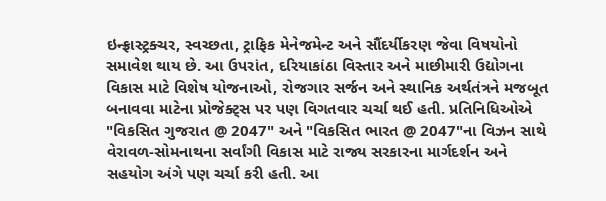ઇન્ફ્રાસ્ટ્રક્ચર, સ્વચ્છતા, ટ્રાફિક મેનેજમેન્ટ અને સૌંદર્યીકરણ જેવા વિષયોનો સમાવેશ થાય છે. આ ઉપરાંત, દરિયાકાંઠા વિસ્તાર અને માછીમારી ઉદ્યોગના વિકાસ માટે વિશેષ યોજનાઓ, રોજગાર સર્જન અને સ્થાનિક અર્થતંત્રને મજબૂત બનાવવા માટેના પ્રોજેક્ટ્સ પર પણ વિગતવાર ચર્ચા થઈ હતી. પ્રતિનિધિઓએ "વિકસિત ગુજરાત @ 2047" અને "વિકસિત ભારત @ 2047"ના વિઝન સાથે વેરાવળ-સોમનાથના સર્વાંગી વિકાસ માટે રાજ્ય સરકારના માર્ગદર્શન અને સહયોગ અંગે પણ ચર્ચા કરી હતી. આ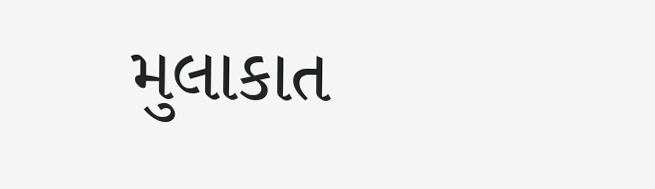મુલાકાત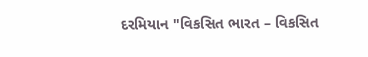દરમિયાન "વિકસિત ભારત – વિકસિત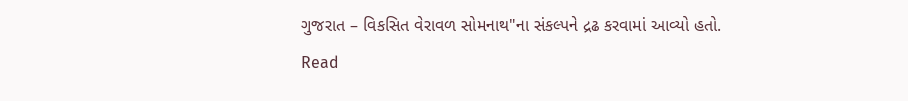ગુજરાત – વિકસિત વેરાવળ સોમનાથ"ના સંકલ્પને દ્રઢ કરવામાં આવ્યો હતો.
Read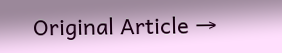Original Article →